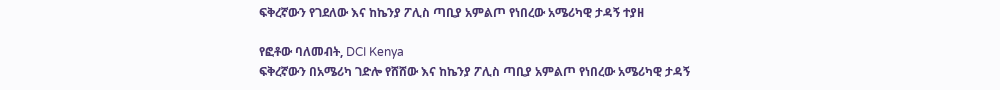ፍቅረኛውን የገደለው እና ከኬንያ ፖሊስ ጣቢያ አምልጦ የነበረው አሜሪካዊ ታዳኝ ተያዘ

የፎቶው ባለመብት, DCI Kenya
ፍቅረኛውን በአሜሪካ ገድሎ የሸሸው እና ከኬንያ ፖሊስ ጣቢያ አምልጦ የነበረው አሜሪካዊ ታዳኝ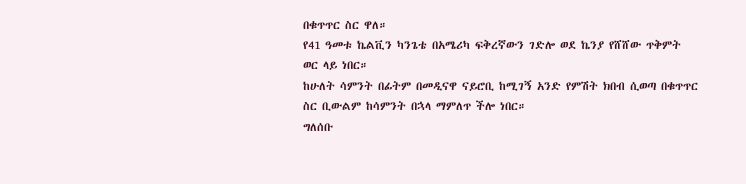በቁጥጥር ስር ዋለ።
የ41 ዓመቱ ኬልቪን ካንጌቴ በአሜሪካ ፍቅረኛውን ገድሎ ወደ ኬንያ የሸሸው ጥቅምት ወር ላይ ነበር።
ከሁለት ሳምንት በፊትም በመዲናዋ ናይሮቢ ከሚገኝ አንድ የምሽት ክበብ ሲወጣ በቁጥጥር ስር ቢውልም ከሳምንት በኋላ ማምለጥ ችሎ ነበር።
ግለሰቡ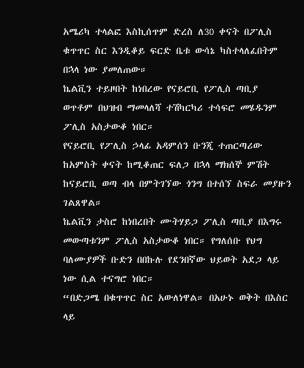አሜሪካ ተላልፎ እስኪሰጥም ድረስ ለ30 ቀናት በፖሊስ ቁጥጥር ስር እንዲቆይ ፍርድ ቤቱ ውሳኔ ካስተላለፈበትም በኋላ ነው ያመለጠው።
ኬልቪን ተይዞበት ከነበረው የናይሮቢ የፖሊስ ጣቢያ ወጥቶም በህዝብ ማመላለሻ ተሽካርካሪ ተሳፍሮ መሄዱንም ፖሊስ አስታውቆ ነበር።
የናይሮቢ የፖሊስ ኃላፊ አዳምሰን ቡንጂ ተጠርጣሪው ከአምስት ቀናት ከሚቆጠር ፍለጋ በኋላ ማክሰኞ ምሽት ከናይሮቢ ወጣ ብላ በምትገኘው ጎንግ በተሰኘ ስፍራ መያዙን ገልጸዋል።
ኬልቪን ታስሮ ከነበረበት ሙትሃይጋ ፖሊስ ጣቢያ በእግሩ መውጣቱንም ፖሊስ አስታውቆ ነበር። የግለሰቡ የህግ ባለሙያዎች ቡድን በበኩሉ የደንበኛው ህይወት አደጋ ላይ ነው ሲል ተናግሮ ነበር።
“በድጋሜ በቁጥጥር ስር አውለነዋል። በአሁኑ ወቅት በእስር ላይ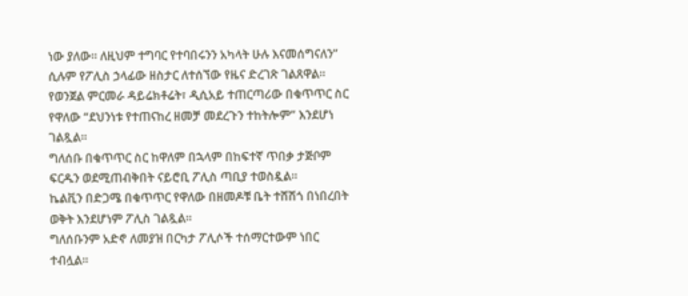ነው ያለው። ለዚህም ተግባር የተባበሩንን አካላት ሁሉ እናመሰግናለን” ሲሉም የፖሊስ ኃላፊው ዘስታር ለተሰኘው የዜና ድረገጽ ገልጸዋል።
የወንጀል ምርመራ ዳይሬክቶሬት፣ ዲሲአይ ተጠርጣሪው በቁጥጥር ስር የዋለው “ደህንነቱ የተጠናከረ ዘመቻ መደረጉን ተከትሎም” እንደሆነ ገልጿል።
ግለሰቡ በቁጥጥር ስር ከዋለም በኋላም በከፍተኛ ጥበቃ ታጅቦም ፍርዱን ወደሚጠብቅበት ናይሮቢ ፖሊስ ጣቢያ ተወስዷል።
ኬልቪን በድጋሜ በቁጥጥር የዋለው በዘመዶቹ ቤት ተሸሽጎ በነበረበት ወቅት እንደሆነም ፖሊስ ገልጿል።
ግለሰቡንም አድኖ ለመያዝ በርካታ ፖሊሶች ተሰማርተውም ነበር ተብሏል።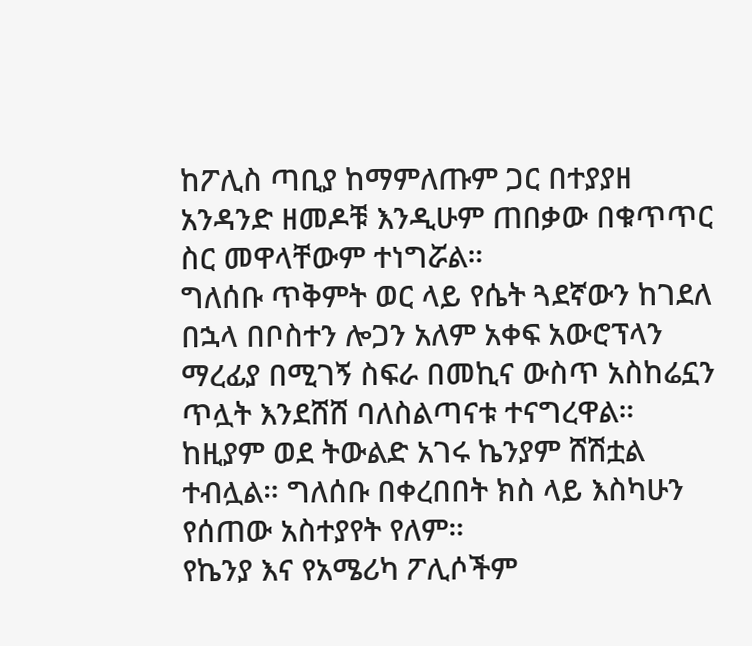ከፖሊስ ጣቢያ ከማምለጡም ጋር በተያያዘ አንዳንድ ዘመዶቹ እንዲሁም ጠበቃው በቁጥጥር ስር መዋላቸውም ተነግሯል።
ግለሰቡ ጥቅምት ወር ላይ የሴት ጓደኛውን ከገደለ በኋላ በቦስተን ሎጋን አለም አቀፍ አውሮፕላን ማረፊያ በሚገኝ ስፍራ በመኪና ውስጥ አስከሬኗን ጥሏት እንደሸሸ ባለስልጣናቱ ተናግረዋል።
ከዚያም ወደ ትውልድ አገሩ ኬንያም ሸሽቷል ተብሏል። ግለሰቡ በቀረበበት ክስ ላይ እስካሁን የሰጠው አስተያየት የለም።
የኬንያ እና የአሜሪካ ፖሊሶችም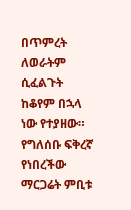በጥምረት ለወራትም ሲፈልጉት ከቆየም በኋላ ነው የተያዘው።
የግለሰቡ ፍቅረኛ የነበረችው ማርጋሬት ምቢቱ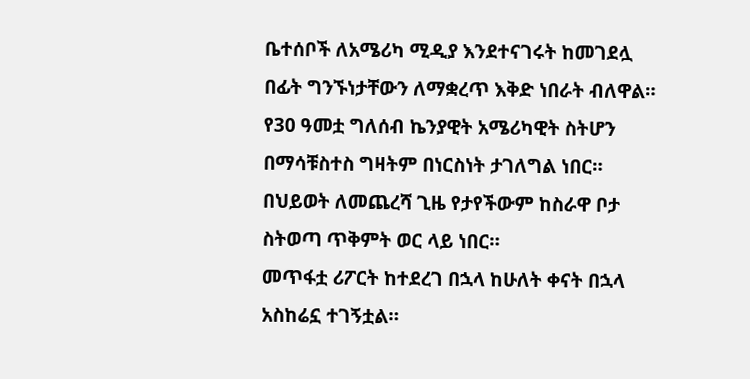ቤተሰቦች ለአሜሪካ ሚዲያ እንደተናገሩት ከመገደሏ በፊት ግንኙነታቸውን ለማቋረጥ እቅድ ነበራት ብለዋል።
የ30 ዓመቷ ግለሰብ ኬንያዊት አሜሪካዊት ስትሆን በማሳቹስተስ ግዛትም በነርስነት ታገለግል ነበር።
በህይወት ለመጨረሻ ጊዜ የታየችውም ከስራዋ ቦታ ስትወጣ ጥቅምት ወር ላይ ነበር።
መጥፋቷ ሪፖርት ከተደረገ በኋላ ከሁለት ቀናት በኋላ አስከሬኗ ተገኝቷል።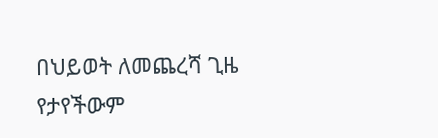በህይወት ለመጨረሻ ጊዜ የታየችውም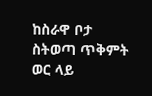ከስራዋ ቦታ ስትወጣ ጥቅምት ወር ላይ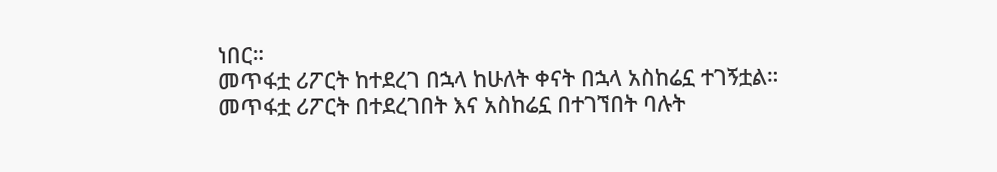ነበር።
መጥፋቷ ሪፖርት ከተደረገ በኋላ ከሁለት ቀናት በኋላ አስከሬኗ ተገኝቷል።
መጥፋቷ ሪፖርት በተደረገበት እና አስከሬኗ በተገኘበት ባሉት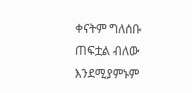ቀናትም ግለሰቡ ጠፍቷል ብለው እንደሚያምኑም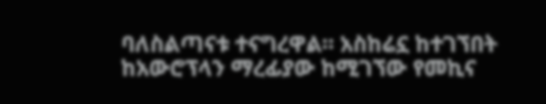ባለስልጣናቱ ተናግረዋል። አስከሬኗ ከተገኘበት ከአውሮፕላን ማረፊያው ከሚገኘው የመኪና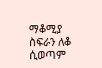ማቆሚያ ስፍራን ለቆ ሲወጣም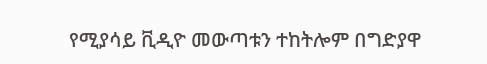የሚያሳይ ቪዲዮ መውጣቱን ተከትሎም በግድያዋ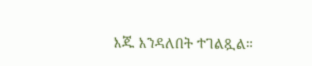እጁ እንዳለበት ተገልጿል።